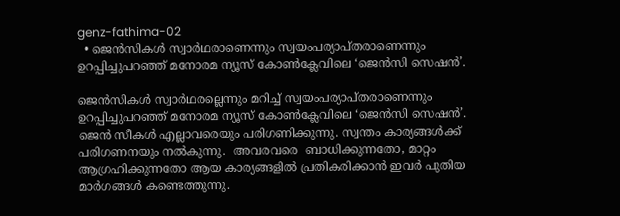genz-fathima-02
  • ജെൻസികൾ സ്വാർഥരാണെന്നും സ്വയംപര്യാപ്തരാണെന്നും ഉറപ്പിച്ചുപറഞ്ഞ് മനോരമ ന്യൂസ് കോൺക്ലേവിലെ ‘ജെൻസി സെഷൻ’.

ജെൻസികൾ സ്വാർഥരല്ലെന്നും മറിച്ച് സ്വയംപര്യാപ്തരാണെന്നും ഉറപ്പിച്ചുപറഞ്ഞ് മനോരമ ന്യൂസ് കോൺക്ലേവിലെ ‘ജെൻസി സെഷൻ’. ജെൻ സീകൾ എല്ലാവരെയും പരിഗണിക്കുന്നു. സ്വന്തം കാര്യങ്ങള്‍ക്ക് പരിഗണനയും നല്‍കുന്നു.  അവരവരെ  ബാധിക്കുന്നതോ, മാറ്റം ആഗ്രഹിക്കുന്നതോ ആയ കാര്യങ്ങളിൽ പ്രതികരിക്കാൻ ഇവർ പുതിയ മാർഗങ്ങൾ കണ്ടെത്തുന്നു.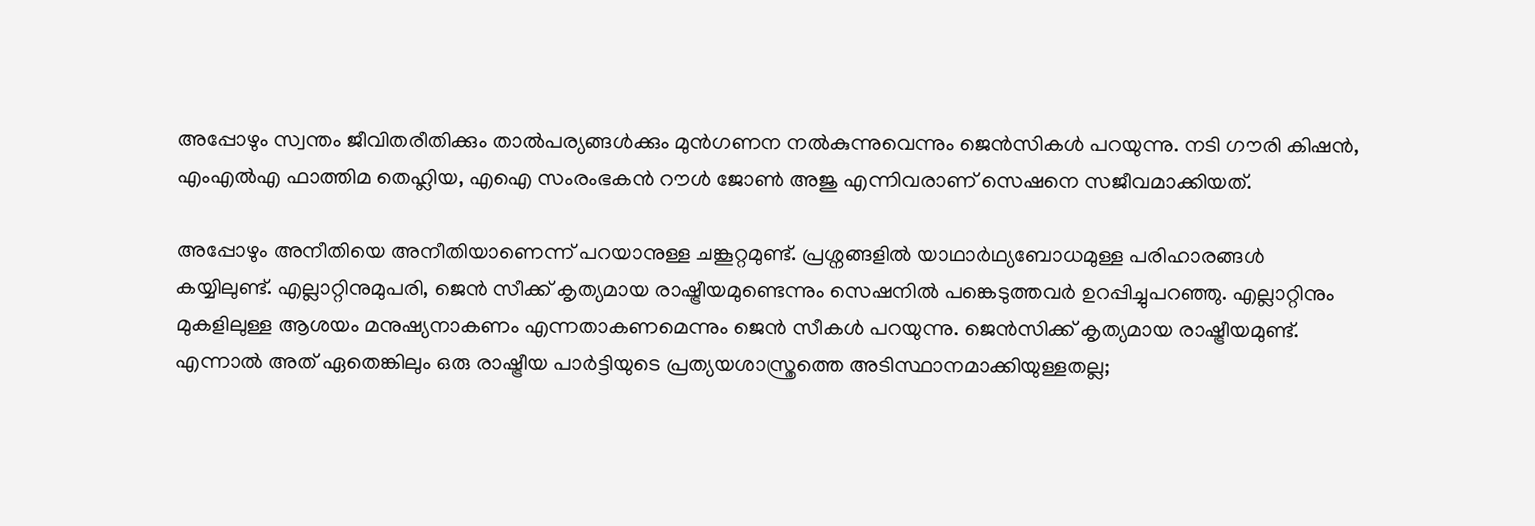അപ്പോഴും സ്വന്തം ജീവിതരീതിക്കും താൽപര്യങ്ങൾക്കും മുൻഗണന നൽകുന്നുവെന്നും ജെൻസികൾ പറയുന്നു. നടി ഗൗരി കിഷന്‍, എംഎല്‍എ ഫാത്തിമ തെഹ്ലിയ, എഐ സംരംഭകന്‍ റൗള്‍ ജോണ്‍ അജു എന്നിവരാണ് സെഷനെ സജീവമാക്കിയത്.

അപ്പോഴും അനീതിയെ അനീതിയാണെന്ന് പറയാനുള്ള ചങ്കൂറ്റമുണ്ട്. പ്രശ്നങ്ങളിൽ യാഥാർഥ്യബോധമുള്ള പരിഹാരങ്ങൾ കയ്യിലുണ്ട്. എല്ലാറ്റിനുമുപരി, ജെൻ സീക്ക് കൃത്യമായ രാഷ്ട്രീയമുണ്ടെന്നും സെഷനിൽ പങ്കെടുത്തവർ ഉറപ്പിച്ചുപറഞ്ഞു. എല്ലാറ്റിനും മുകളിലുള്ള ആശയം മനുഷ്യനാകണം എന്നതാകണമെന്നും ജെൻ സീകൾ പറയുന്നു. ജെൻസിക്ക് കൃത്യമായ രാഷ്ട്രീയമുണ്ട്. എന്നാൽ അത് ഏതെങ്കിലും ഒരു രാഷ്ട്രീയ പാർട്ടിയുടെ പ്രത്യയശാസ്ത്രത്തെ അടിസ്ഥാനമാക്കിയുള്ളതല്ല;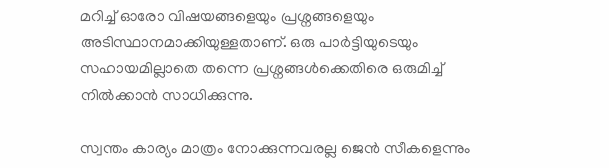മറിച്ച് ഓരോ വിഷയങ്ങളെയും പ്രശ്നങ്ങളെയും അടിസ്ഥാനമാക്കിയുള്ളതാണ്. ഒരു പാർട്ടിയുടെയും സഹായമില്ലാതെ തന്നെ പ്രശ്നങ്ങൾക്കെതിരെ ഒരുമിച്ച് നിൽക്കാൻ സാധിക്കുന്നു.

സ്വന്തം കാര്യം മാത്രം നോക്കുന്നവരല്ല ജെൻ സീകളെന്നും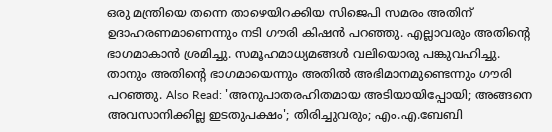ഒരു മന്ത്രിയെ തന്നെ താഴെയിറക്കിയ സിജെപി സമരം അതിന് ഉദാഹരണമാണെന്നും നടി ഗൗരി കിഷൻ പറഞ്ഞു. എല്ലാവരും അതിന്റെ ഭാഗമാകാൻ ശ്രമിച്ചു. സമൂഹമാധ്യമങ്ങൾ വലിയൊരു പങ്കുവഹിച്ചു. താനും അതിന്റെ ഭാഗമായെന്നും അതിൽ അഭിമാനമുണ്ടെന്നും ഗൗരി പറഞ്ഞു. Also Read: 'അനുപാതരഹിതമായ അടിയായിപ്പോയി; അങ്ങനെ അവസാനിക്കില്ല ഇടതുപക്ഷം'; തിരിച്ചുവരും; എം.എ.ബേബി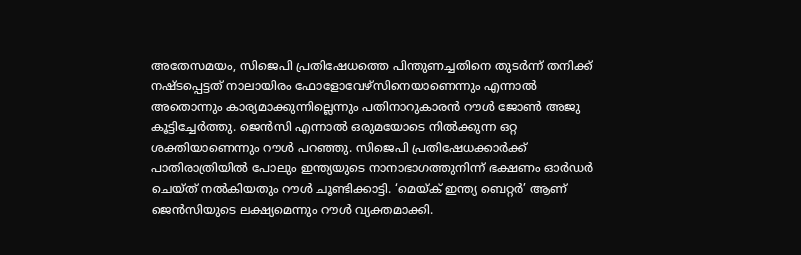അതേസമയം, സിജെപി പ്രതിഷേധത്തെ പിന്തുണച്ചതിനെ തുടർന്ന് തനിക്ക് നഷ്ടപ്പെട്ടത് നാലായിരം ഫോളോവേഴ്സിനെയാണെന്നും എന്നാൽ അതൊന്നും കാര്യമാക്കുന്നില്ലെന്നും പതിനാറുകാരൻ റൗൾ ജോൺ അജു കൂട്ടിച്ചേർത്തു. ജെൻസി എന്നാൽ ഒരുമയോടെ നിൽക്കുന്ന ഒറ്റ ശക്തിയാണെന്നും റൗൾ പറഞ്ഞു. സിജെപി പ്രതിഷേധക്കാർക്ക് പാതിരാത്രിയിൽ പോലും ഇന്ത്യയുടെ നാനാഭാഗത്തുനിന്ന് ഭക്ഷണം ഓർഡർ ചെയ്ത് നൽകിയതും റൗൾ ചൂണ്ടിക്കാട്ടി. ‘മെയ്ക് ഇന്ത്യ ബെറ്റർ’ ആണ് ജെൻസിയുടെ ലക്ഷ്യമെന്നും റൗൾ വ്യക്തമാക്കി.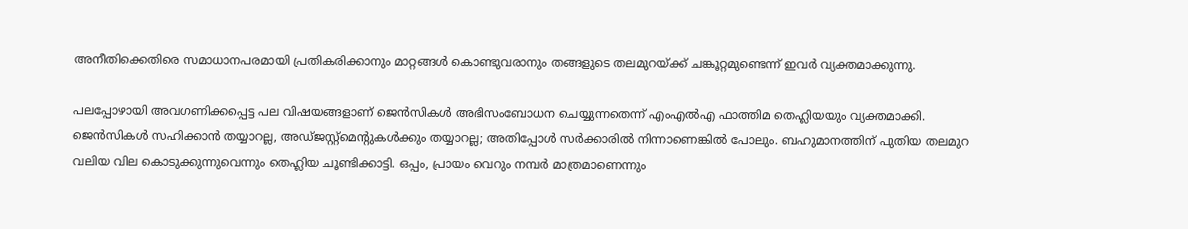അനീതിക്കെതിരെ സമാധാനപരമായി പ്രതികരിക്കാനും മാറ്റങ്ങൾ കൊണ്ടുവരാനും തങ്ങളുടെ തലമുറയ്ക്ക് ചങ്കൂറ്റമുണ്ടെന്ന് ഇവർ വ്യക്തമാക്കുന്നു.

പലപ്പോഴായി അവഗണിക്കപ്പെട്ട പല വിഷയങ്ങളാണ് ജെൻസികൾ അഭിസംബോധന ചെയ്യുന്നതെന്ന് എംഎൽഎ ഫാത്തിമ തെഹ്ലിയയും വ്യക്തമാക്കി. ജെൻസികൾ സഹിക്കാൻ തയ്യാറല്ല, അഡ്ജസ്റ്റ്മെന്റുകൾക്കും തയ്യാറല്ല; അതിപ്പോൾ സർക്കാരിൽ നിന്നാണെങ്കിൽ പോലും. ബഹുമാനത്തിന് പുതിയ തലമുറ വലിയ വില കൊടുക്കുന്നുവെന്നും തെഹ്ലിയ ചൂണ്ടിക്കാട്ടി. ഒപ്പം, പ്രായം വെറും നമ്പർ മാത്രമാണെന്നും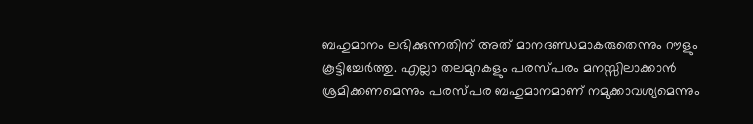ബഹുമാനം ലഭിക്കുന്നതിന് അത് മാനദണ്ഡമാകരുതെന്നും റൗളും കൂട്ടിച്ചേർത്തു. എല്ലാ തലമുറകളും പരസ്പരം മനസ്സിലാക്കാൻ ശ്രമിക്കണമെന്നും പരസ്പര ബഹുമാനമാണ് നമുക്കാവശ്യമെന്നും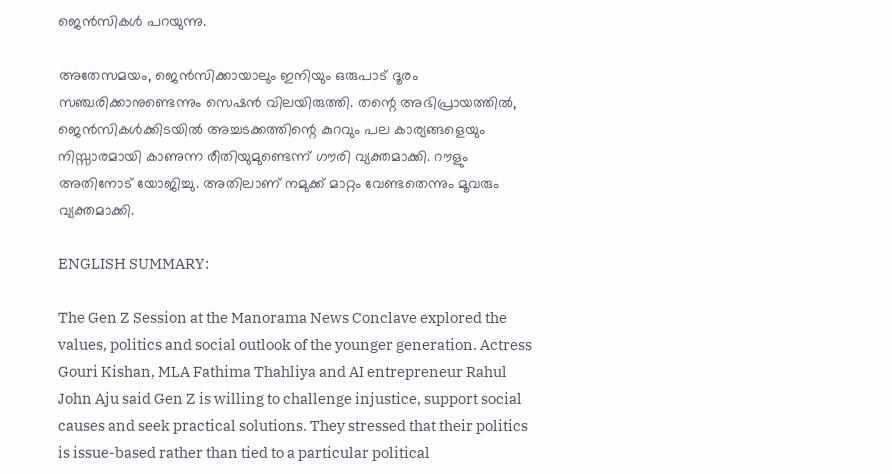ജെൻസികൾ പറയുന്നു.

അതേസമയം, ജെൻസിക്കായാലും ഇനിയും ഒരുപാട് ദൂരം സഞ്ചരിക്കാനുണ്ടെന്നും സെഷൻ വിലയിരുത്തി. തന്റെ അഭിപ്രായത്തിൽ, ജെൻസികൾക്കിടയിൽ അച്ചടക്കത്തിന്റെ കുറവും പല കാര്യങ്ങളെയും നിസ്സാരമായി കാണുന്ന രീതിയുമുണ്ടെന്ന് ഗൗരി വ്യക്തമാക്കി. റൗളും അതിനോട് യോജിച്ചു. അതിലാണ് നമുക്ക് മാറ്റം വേണ്ടതെന്നും മൂവരും വ്യക്തമാക്കി.

ENGLISH SUMMARY:

The Gen Z Session at the Manorama News Conclave explored the values, politics and social outlook of the younger generation. Actress Gouri Kishan, MLA Fathima Thahliya and AI entrepreneur Rahul John Aju said Gen Z is willing to challenge injustice, support social causes and seek practical solutions. They stressed that their politics is issue-based rather than tied to a particular political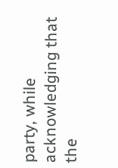party, while acknowledging that the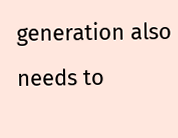generation also needs to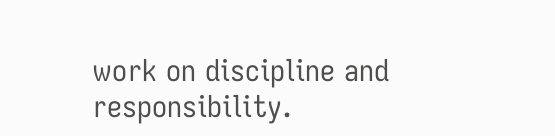work on discipline and responsibility.